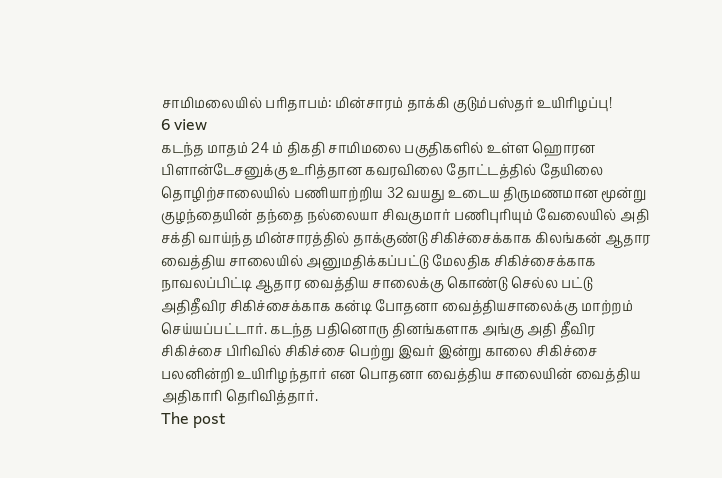சாமிமலையில் பரிதாபம்: மின்சாரம் தாக்கி குடும்பஸ்தர் உயிரிழப்பு!
6 view
கடந்த மாதம் 24 ம் திகதி சாமிமலை பகுதிகளில் உள்ள ஹொரன பிளான்டேசனுக்கு உரித்தான கவரவிலை தோட்டத்தில் தேயிலை தொழிற்சாலையில் பணியாற்றிய 32 வயது உடைய திருமணமான மூன்று குழந்தையின் தந்தை நல்லையா சிவகுமார் பணிபுரியும் வேலையில் அதி சக்தி வாய்ந்த மின்சாரத்தில் தாக்குண்டு சிகிச்சைக்காக கிலங்கன் ஆதார வைத்திய சாலையில் அனுமதிக்கப்பட்டு மேலதிக சிகிச்சைக்காக நாவலப்பிட்டி ஆதார வைத்திய சாலைக்கு கொண்டு செல்ல பட்டு அதிதீவிர சிகிச்சைக்காக கன்டி போதனா வைத்தியசாலைக்கு மாற்றம் செய்யப்பட்டார். கடந்த பதினொரு தினங்களாக அங்கு அதி தீவிர சிகிச்சை பிரிவில் சிகிச்சை பெற்று இவர் இன்று காலை சிகிச்சை பலனின்றி உயிரிழந்தார் என பொதனா வைத்திய சாலையின் வைத்திய அதிகாரி தெரிவித்தார்.
The post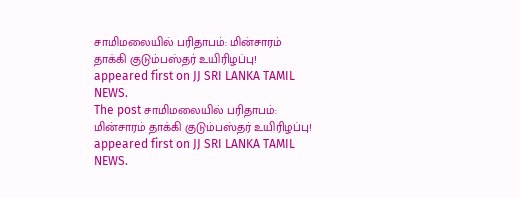சாமிமலையில் பரிதாபம்: மின்சாரம் தாக்கி குடும்பஸ்தர் உயிரிழப்பு! appeared first on JJ SRI LANKA TAMIL NEWS.
The post சாமிமலையில் பரிதாபம்: மின்சாரம் தாக்கி குடும்பஸ்தர் உயிரிழப்பு! appeared first on JJ SRI LANKA TAMIL NEWS.